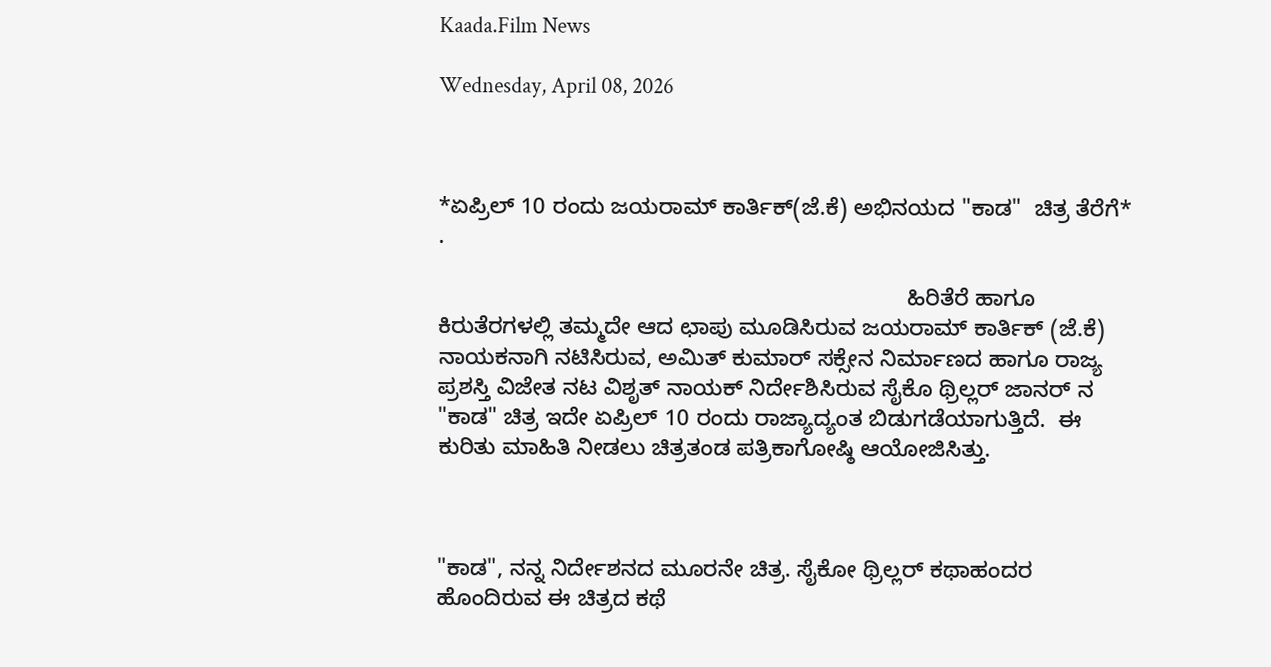Kaada.Film News

Wednesday, April 08, 2026



*ಏಪ್ರಿಲ್ 10 ರಂದು ಜಯರಾಮ್ ಕಾರ್ತಿಕ್(ಜೆ.ಕೆ) ಅಭಿನಯದ "ಕಾಡ"  ಚಿತ್ರ ತೆರೆಗೆ* .

                                                                          ಹಿರಿತೆರೆ ಹಾಗೂ ಕಿರುತೆರಗಳಲ್ಲಿ ತಮ್ಮದೇ ಆದ ಛಾಪು ಮೂಡಿಸಿರುವ ಜಯರಾಮ್ ಕಾರ್ತಿಕ್ (ಜೆ.ಕೆ) ನಾಯಕನಾಗಿ ನಟಿಸಿರುವ, ಅಮಿತ್ ಕುಮಾರ್ ಸಕ್ಸೇನ ನಿರ್ಮಾಣದ ಹಾಗೂ ರಾಜ್ಯ ಪ್ರಶಸ್ತಿ ವಿಜೇತ ನಟ ವಿಶೃತ್ ನಾಯಕ್ ನಿರ್ದೇಶಿಸಿರುವ ಸೈಕೊ ಥ್ರಿಲ್ಲರ್ ಜಾನರ್ ನ "ಕಾಡ" ಚಿತ್ರ ಇದೇ ಏಪ್ರಿಲ್ 10 ರಂದು ರಾಜ್ಯಾದ್ಯಂತ ಬಿಡುಗಡೆಯಾಗುತ್ತಿದೆ.  ಈ ಕುರಿತು ಮಾಹಿತಿ ನೀಡಲು ಚಿತ್ರತಂಡ ಪತ್ರಿಕಾಗೋಷ್ಠಿ ಆಯೋಜಿಸಿತ್ತು.



"ಕಾಡ", ನನ್ನ ನಿರ್ದೇಶನದ ಮೂರನೇ ಚಿತ್ರ. ಸೈಕೋ ಥ್ರಿಲ್ಲರ್ ಕಥಾಹಂದರ ಹೊಂದಿರುವ ಈ ಚಿತ್ರದ ಕಥೆ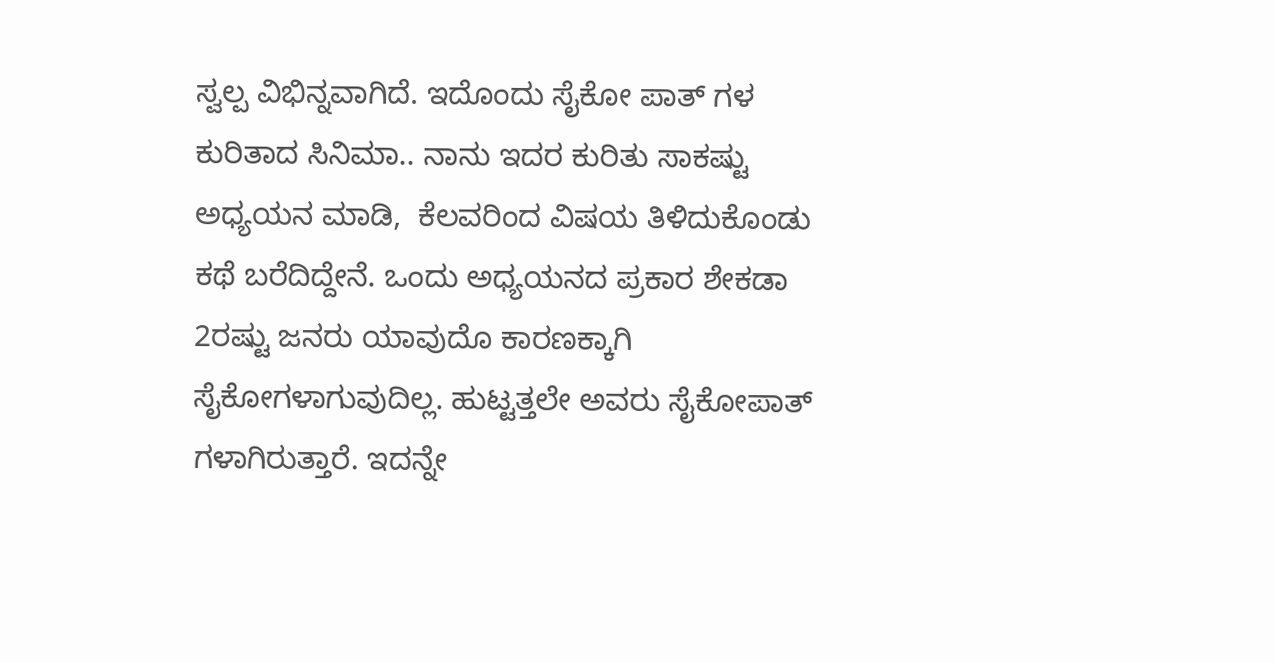ಸ್ವಲ್ಪ ವಿಭಿನ್ನವಾಗಿದೆ. ಇದೊಂದು ಸೈಕೋ ಪಾತ್ ಗಳ ಕುರಿತಾದ ಸಿನಿಮಾ.. ನಾನು ಇದರ ಕುರಿತು ಸಾಕಷ್ಟು ಅಧ್ಯಯನ ಮಾಡಿ,  ಕೆಲವರಿಂದ ವಿಷಯ ತಿಳಿದುಕೊಂಡು ಕಥೆ ಬರೆದಿದ್ದೇನೆ. ಒಂದು ಅಧ್ಯಯನದ ಪ್ರಕಾರ ಶೇಕಡಾ 2ರಷ್ಟು ಜನರು ಯಾವುದೊ ಕಾರಣಕ್ಕಾಗಿ ಸೈಕೋಗಳಾಗುವುದಿಲ್ಲ. ಹುಟ್ಟತ್ತಲೇ ಅವರು ಸೈಕೋಪಾತ್ ಗಳಾಗಿರುತ್ತಾರೆ. ಇದನ್ನೇ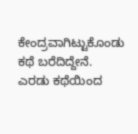ಕೇಂದ್ರವಾಗಿಟ್ಟುಕೊಂಡು ಕಥೆ ಬರೆದಿದ್ದೇನೆ. ಎರಡು ಕಥೆಯಿಂದ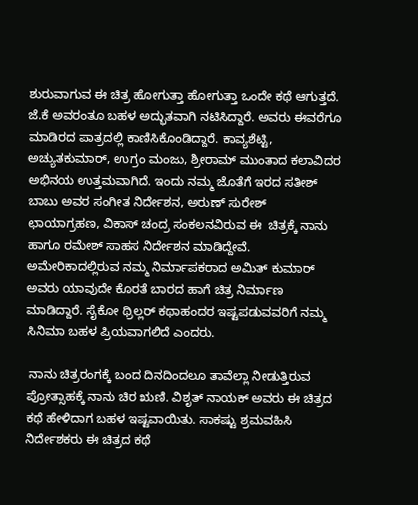ಶುರುವಾಗುವ ಈ ಚಿತ್ರ ಹೋಗುತ್ತಾ ಹೋಗುತ್ತಾ ಒಂದೇ ಕಥೆ ಆಗುತ್ತದೆ. ಜೆ.ಕೆ ಅವರಂತೂ ಬಹಳ ಅದ್ಭುತವಾಗಿ ನಟಿಸಿದ್ದಾರೆ. ಅವರು ಈವರೆಗೂ ಮಾಡಿರದ ಪಾತ್ರದಲ್ಲಿ ಕಾಣಿಸಿಕೊಂಡಿದ್ದಾರೆ. ಕಾವ್ಯಶೆಟ್ಟಿ, ಅಚ್ಯುತಕುಮಾರ್, ಉಗ್ರಂ‌ ಮಂಜು, ಶ್ರೀರಾಮ್ ಮುಂತಾದ ಕಲಾವಿದರ ಅಭಿನಯ ಉತ್ತಮವಾಗಿದೆ. ಇಂದು ನಮ್ಮ ಜೊತೆಗೆ ಇರದ ಸತೀಶ್ ಬಾಬು ಅವರ ಸಂಗೀತ ನಿರ್ದೇಶನ, ಅರುಣ್ ಸುರೇಶ್ ಛಾಯಾಗ್ರಹಣ, ವಿಕಾಸ್ ಚಂದ್ರ ಸಂಕಲನವಿರುವ ಈ  ಚಿತ್ರಕ್ಕೆ ನಾನು ಹಾಗೂ ರಮೇಶ್ ಸಾಹಸ ನಿರ್ದೇಶನ ಮಾಡಿದ್ದೇವೆ. ಅಮೇರಿಕಾದಲ್ಲಿರುವ ನಮ್ಮ ನಿರ್ಮಾಪಕರಾದ ಅಮಿತ್ ಕುಮಾರ್ ಅವರು ಯಾವುದೇ ಕೊರತೆ ಬಾರದ ಹಾಗೆ ಚಿತ್ರ ನಿರ್ಮಾಣ ಮಾಡಿದ್ದಾರೆ. ಸೈಕೋ ಥ್ರಿಲ್ಲರ್ ಕಥಾಹಂದರ ಇಷ್ಟಪಡುವವರಿಗೆ ನಮ್ಮ ಸಿನಿಮಾ ಬಹಳ ಪ್ರಿಯವಾಗಲಿದೆ ಎಂದರು.

 ನಾನು ಚಿತ್ರರಂಗಕ್ಕೆ ಬಂದ ದಿನದಿಂದಲೂ ತಾವೆಲ್ಲಾ ನೀಡುತ್ತಿರುವ ಪ್ರೋತ್ಸಾಹಕ್ಕೆ ನಾನು ಚಿರ ಋಣಿ. ವಿಶೃತ್ ನಾಯಕ್ ಅವರು ಈ ಚಿತ್ರದ ಕಥೆ ಹೇಳಿದಾಗ ಬಹಳ ಇಷ್ಟವಾಯಿತು. ಸಾಕಷ್ಟು ಶ್ರಮವಹಿಸಿ ನಿರ್ದೇಶಕರು ಈ ಚಿತ್ರದ ಕಥೆ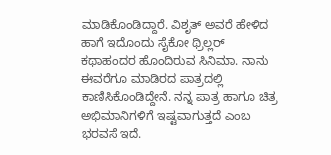ಮಾಡಿಕೊಂಡಿದ್ದಾರೆ. ವಿಶೃತ್ ಅವರೆ ಹೇಳಿದ ಹಾಗೆ ಇದೊಂದು ಸೈಕೋ ಥ್ರಿಲ್ಲರ್ ಕಥಾಹಂದರ ಹೊಂದಿರುವ ಸಿನಿಮಾ. ನಾನು ಈವರೆಗೂ ಮಾಡಿರದ ಪಾತ್ರದಲ್ಲಿ ಕಾಣಿಸಿಕೊಂಡಿದ್ದೇನೆ. ನನ್ನ ಪಾತ್ರ ಹಾಗೂ ಚಿತ್ರ ಅಭಿಮಾನಿಗಳಿಗೆ ಇಷ್ಟವಾಗುತ್ತದೆ ಎಂಬ ಭರವಸೆ ಇದೆ.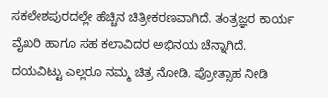ಸಕಲೇಶಪುರದಲ್ಲೇ ಹೆಚ್ಚಿನ ಚಿತ್ರೀಕರಣವಾಗಿದೆ. ತಂತ್ರಜ್ಞರ ಕಾರ್ಯ ವೈಖರಿ ಹಾಗೂ ಸಹ ಕಲಾವಿದರ ಅಭಿನಯ ಚೆನ್ನಾಗಿದೆ. ದಯವಿಟ್ಟು ಎಲ್ಲರೂ ನಮ್ಮ ಚಿತ್ರ ನೋಡಿ. ಪ್ರೋತ್ಸಾಹ ನೀಡಿ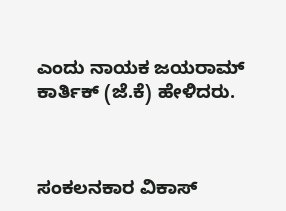ಎಂದು ನಾಯಕ ಜಯರಾಮ್ ಕಾರ್ತಿಕ್ (ಜೆ‌‌.ಕೆ) ಹೇಳಿದರು.



ಸಂಕಲನಕಾರ ವಿಕಾಸ್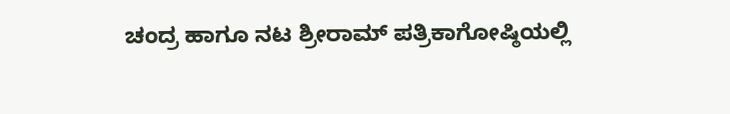ಚಂದ್ರ ಹಾಗೂ ನಟ ಶ್ರೀರಾಮ್ ಪತ್ರಿಕಾಗೋಷ್ಠಿಯಲ್ಲಿ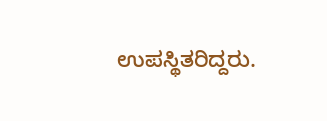ಉಪಸ್ಥಿತರಿದ್ದರು.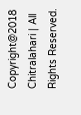Copyright@2018 Chitralahari | All Rights Reserved.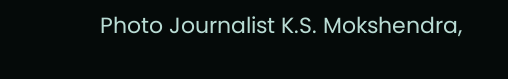Photo Journalist K.S. Mokshendra,